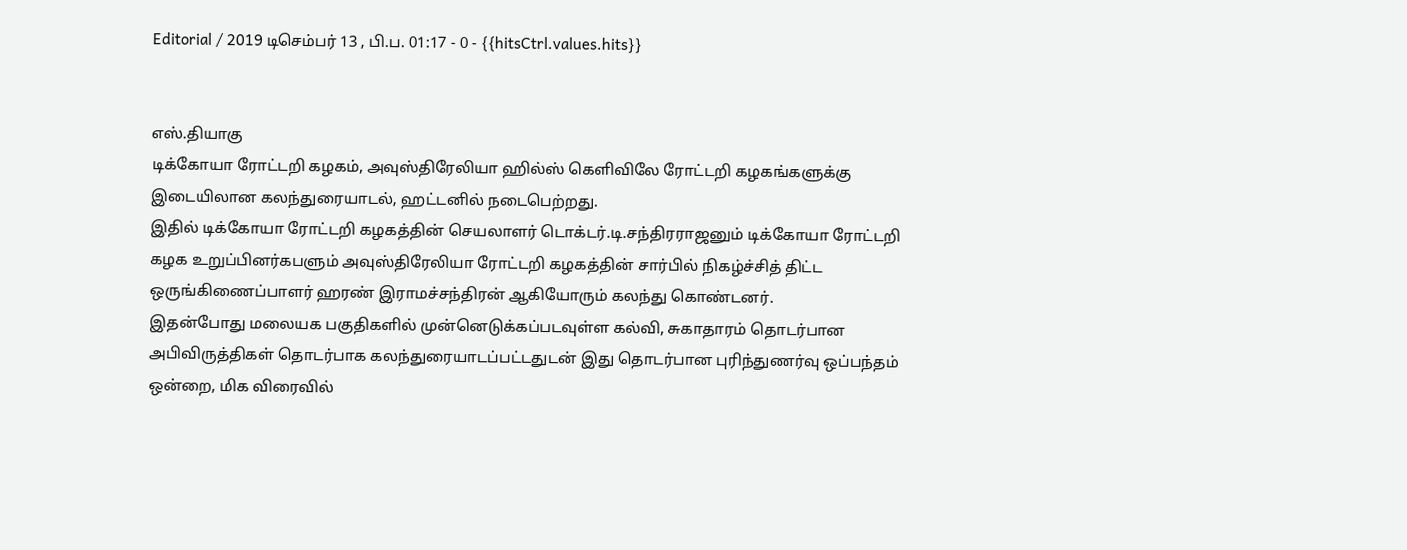Editorial / 2019 டிசெம்பர் 13 , பி.ப. 01:17 - 0 - {{hitsCtrl.values.hits}}


எஸ்.தியாகு
டிக்கோயா ரோட்டறி கழகம், அவுஸ்திரேலியா ஹில்ஸ் கெளிவிலே ரோட்டறி கழகங்களுக்கு இடையிலான கலந்துரையாடல், ஹட்டனில் நடைபெற்றது.
இதில் டிக்கோயா ரோட்டறி கழகத்தின் செயலாளர் டொக்டர்.டி.சந்திரராஜனும் டிக்கோயா ரோட்டறி கழக உறுப்பினர்கபளும் அவுஸ்திரேலியா ரோட்டறி கழகத்தின் சார்பில் நிகழ்ச்சித் திட்ட ஒருங்கிணைப்பாளர் ஹரண் இராமச்சந்திரன் ஆகியோரும் கலந்து கொண்டனர்.
இதன்போது மலையக பகுதிகளில் முன்னெடுக்கப்படவுள்ள கல்வி, சுகாதாரம் தொடர்பான அபிவிருத்திகள் தொடர்பாக கலந்துரையாடப்பட்டதுடன் இது தொடர்பான புரிந்துணர்வு ஒப்பந்தம் ஒன்றை, மிக விரைவில்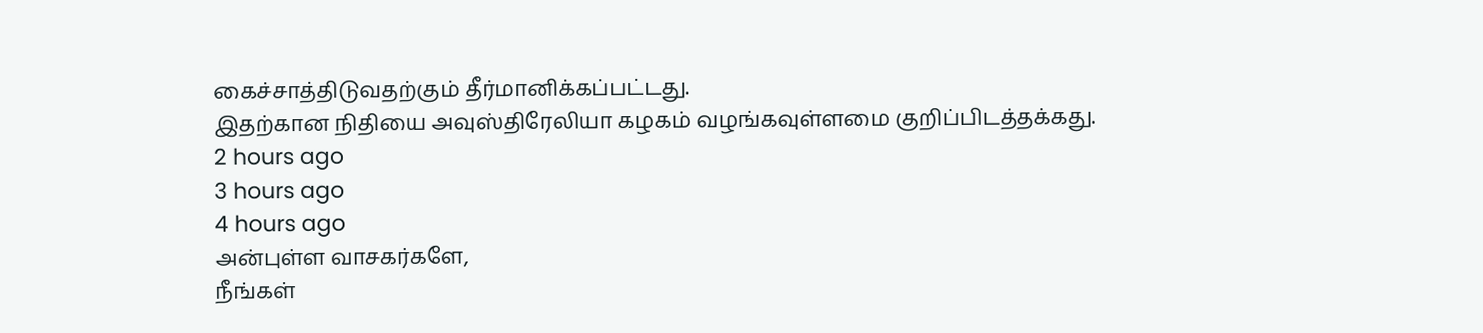கைச்சாத்திடுவதற்கும் தீர்மானிக்கப்பட்டது.
இதற்கான நிதியை அவுஸ்திரேலியா கழகம் வழங்கவுள்ளமை குறிப்பிடத்தக்கது.
2 hours ago
3 hours ago
4 hours ago
அன்புள்ள வாசகர்களே,
நீங்கள்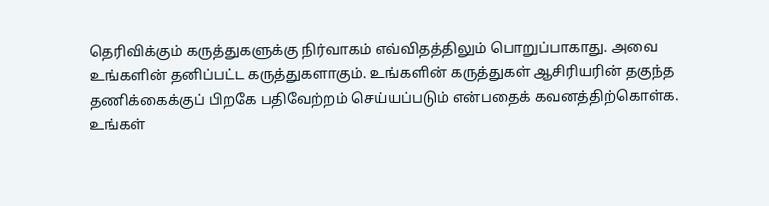தெரிவிக்கும் கருத்துகளுக்கு நிர்வாகம் எவ்விதத்திலும் பொறுப்பாகாது. அவை உங்களின் தனிப்பட்ட கருத்துகளாகும். உங்களின் கருத்துகள் ஆசிரியரின் தகுந்த தணிக்கைக்குப் பிறகே பதிவேற்றம் செய்யப்படும் என்பதைக் கவனத்திற்கொள்க. உங்கள்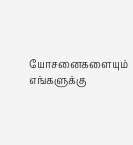யோசனைகளையும் எங்களுக்கு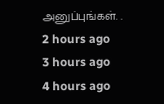அனுப்புங்கள். .
2 hours ago
3 hours ago
4 hours ago